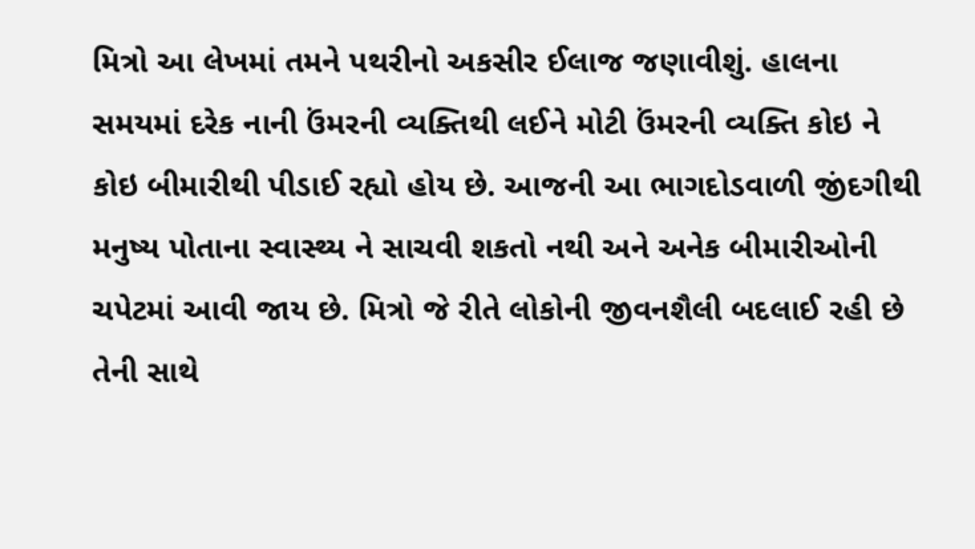મિત્રો આ લેખમાં તમને પથરીનો અકસીર ઈલાજ જણાવીશું. હાલના સમયમાં દરેક નાની ઉંમરની વ્યક્તિથી લઈને મોટી ઉંમરની વ્યક્તિ કોઇ ને કોઇ બીમારીથી પીડાઈ રહ્યો હોય છે. આજની આ ભાગદોડવાળી જીંદગીથી મનુષ્ય પોતાના સ્વાસ્થ્ય ને સાચવી શકતો નથી અને અનેક બીમારીઓની ચપેટમાં આવી જાય છે. મિત્રો જે રીતે લોકોની જીવનશૈલી બદલાઈ રહી છે તેની સાથે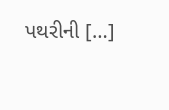પથરીની […]